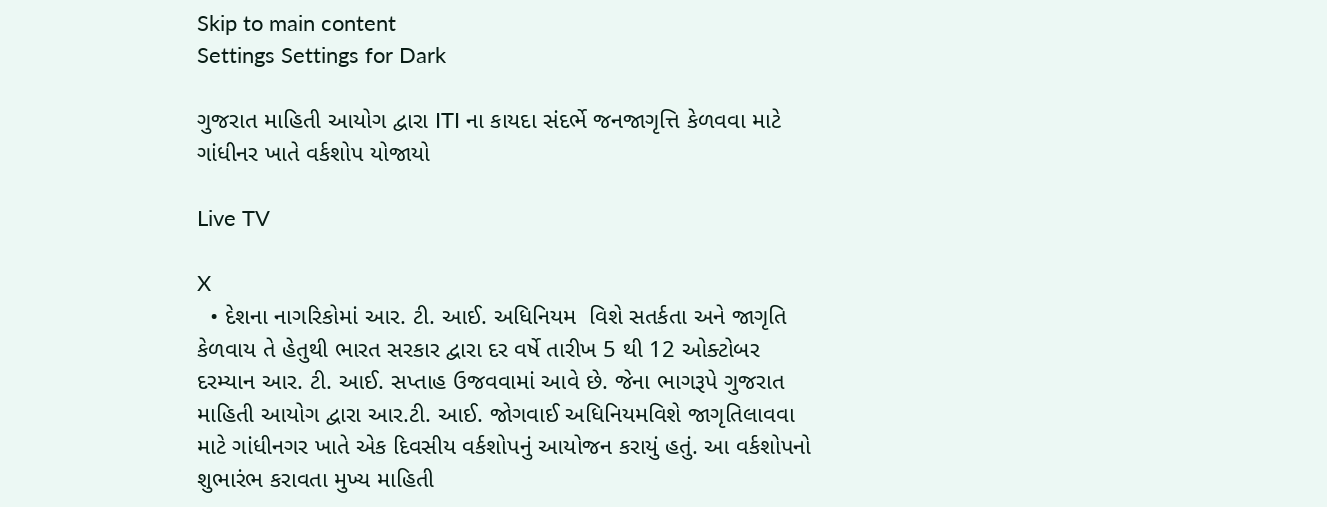Skip to main content
Settings Settings for Dark

ગુજરાત માહિતી આયોગ દ્વારા ITI ના કાયદા સંદર્ભે જનજાગૃત્તિ કેળવવા માટે ગાંધીનર ખાતે વર્કશોપ યોજાયો

Live TV

X
  • દેશના નાગરિકોમાં આર. ટી. આઈ. અધિનિયમ  વિશે સતર્કતા અને જાગૃતિ કેળવાય તે હેતુથી ભારત સરકાર દ્વારા દર વર્ષે તારીખ 5 થી 12 ઓક્ટોબર દરમ્યાન આર. ટી. આઈ. સપ્તાહ ઉજવવામાં આવે છે. જેના ભાગરૂપે ગુજરાત માહિતી આયોગ દ્વારા આર.ટી. આઈ. જોગવાઈ અધિનિયમવિશે જાગૃતિલાવવા માટે ગાંધીનગર ખાતે એક દિવસીય વર્કશોપનું આયોજન કરાયું હતું. આ વર્કશોપનો શુભારંભ કરાવતા મુખ્ય માહિતી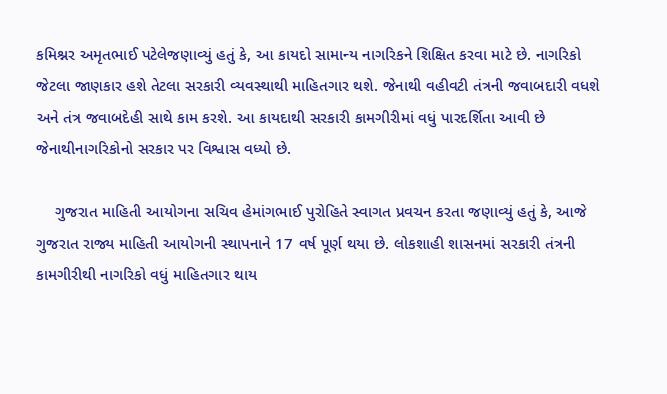કમિશ્નર અમૃતભાઈ પટેલેજણાવ્યું હતું કે, આ કાયદો સામાન્ય નાગરિકને શિક્ષિત કરવા માટે છે. નાગરિકો જેટલા જાણકાર હશે તેટલા સરકારી વ્યવસ્થાથી માહિતગાર થશે. જેનાથી વહીવટી તંત્રની જવાબદારી વધશે અને તંત્ર જવાબદેહી સાથે કામ કરશે. આ કાયદાથી સરકારી કામગીરીમાં વધું પારદર્શિતા આવી છે જેનાથીનાગરિકોનો સરકાર પર વિશ્વાસ વધ્યો છે.

    ગુજરાત માહિતી આયોગના સચિવ હેમાંગભાઈ પુરોહિતે સ્વાગત પ્રવચન કરતા જણાવ્યું હતું કે, આજે ગુજરાત રાજ્ય માહિતી આયોગની સ્થાપનાને 17 વર્ષ પૂર્ણ થયા છે. લોકશાહી શાસનમાં સરકારી તંત્રની કામગીરીથી નાગરિકો વધું માહિતગાર થાય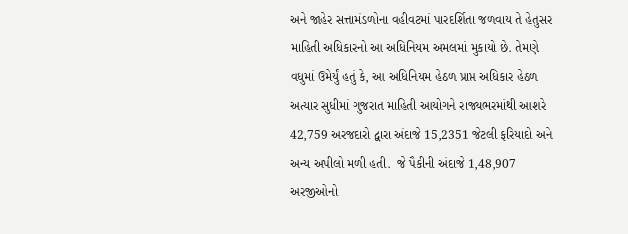અને જાહેર સત્તામંડળોના વહીવટમાં પારદર્શિતા જળવાય તે હેતુસર માહિતી અધિકારનો આ અધિનિયમ અમલમાં મુકાયો છે. તેમણે વધુમાં ઉમેર્યું હતું કે, આ અધિનિયમ હેઠળ પ્રાપ્ત અધિકાર હેઠળ અત્યાર સુધીમાં ગુજરાત માહિતી આયોગને રાજ્યભરમાંથી આશરે 42,759 અરજદારો દ્વારા અંદાજે 15,2351 જેટલી ફરિયાદો અને અન્ય અપીલો મળી હતી.  જે પૈકીની અંદાજે 1,48,907 અરજીઓનો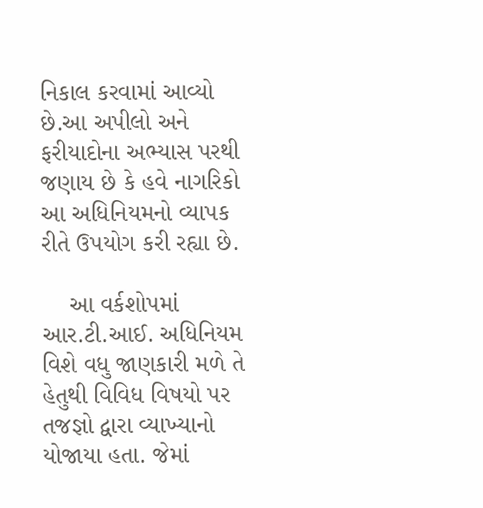નિકાલ કરવામાં આવ્યો છે.આ અપીલો અને ફરીયાદોના અભ્યાસ પરથી જણાય છે કે હવે નાગરિકો આ અધિનિયમનો વ્યાપક રીતે ઉપયોગ કરી રહ્યા છે.

    આ વર્કશોપમાં આર.ટી.આઈ. અધિનિયમ  વિશે વધુ જાણકારી મળે તે હેતુથી વિવિધ વિષયો પર તજજ્ઞો દ્વારા વ્યાખ્યાનો યોજાયા હતા. જેમાં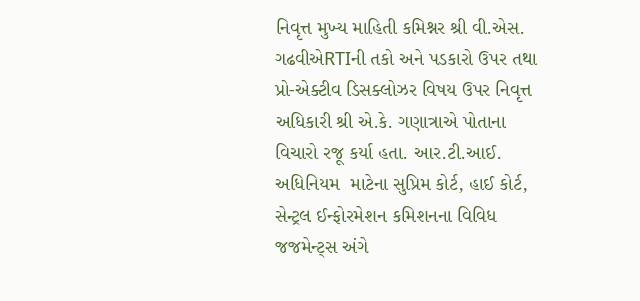નિવૃત્ત મુખ્ય માહિતી કમિશ્નર શ્રી વી.એસ. ગઢવીએRTIની તકો અને પડકારો ઉપર તથા પ્રો-એક્ટીવ ડિસક્લોઝર વિષય ઉપર નિવૃત્ત અધિકારી શ્રી એ.કે. ગણાત્રાએ પોતાના વિચારો રજૂ કર્યા હતા. આર.ટી.આઈ. અધિનિયમ  માટેના સુપ્રિમ કોર્ટ, હાઈ કોર્ટ, સેન્ટ્રલ ઈન્ફોરમેશન કમિશનના વિવિધ જજમેન્ટ્સ અંગે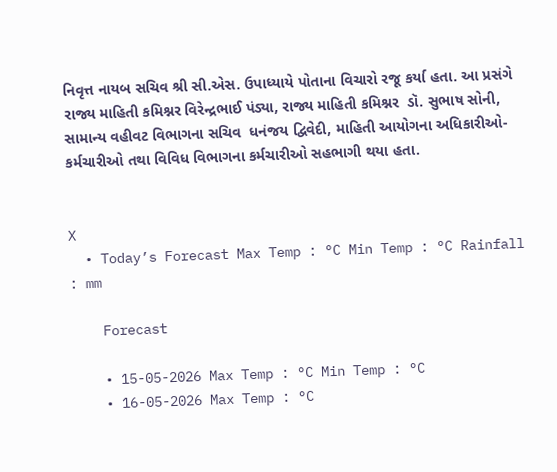નિવૃત્ત નાયબ સચિવ શ્રી સી.એસ. ઉપાધ્યાયે પોતાના વિચારો રજૂ કર્યા હતા. આ પ્રસંગે રાજ્ય માહિતી કમિશ્નર વિરેન્દ્રભાઈ પંડ્યા, રાજ્ય માહિતી કમિશ્નર  ડૉ. સુભાષ સોની, સામાન્ય વહીવટ વિભાગના સચિવ  ધનંજય દ્વિવેદી, માહિતી આયોગના અધિકારીઓ- કર્મચારીઓ તથા વિવિધ વિભાગના કર્મચારીઓ સહભાગી થયા હતા.


X
  • Today’s Forecast Max Temp : °C Min Temp : °C Rainfall : mm

    Forecast

    • 15-05-2026 Max Temp : °C Min Temp : °C
    • 16-05-2026 Max Temp : °C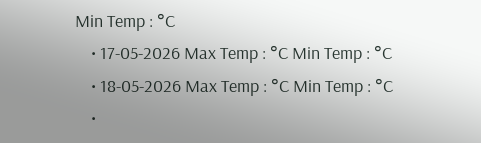Min Temp : °C
    • 17-05-2026 Max Temp : °C Min Temp : °C
    • 18-05-2026 Max Temp : °C Min Temp : °C
    •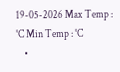19-05-2026 Max Temp : °C Min Temp : °C
    •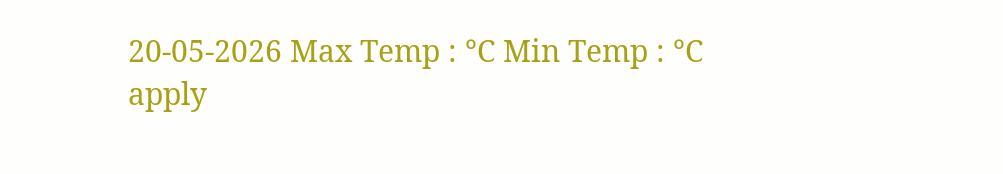20-05-2026 Max Temp : °C Min Temp : °C
apply